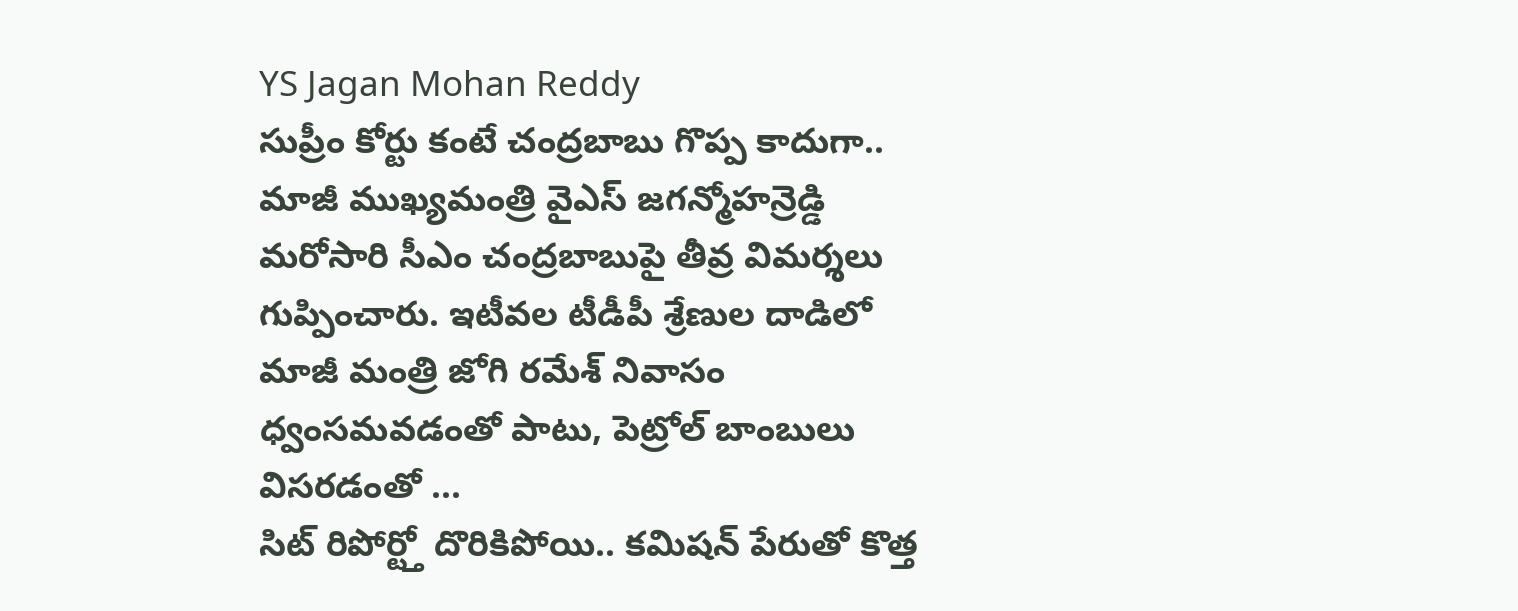YS Jagan Mohan Reddy
సుప్రీం కోర్టు కంటే చంద్రబాబు గొప్ప కాదుగా..
మాజీ ముఖ్యమంత్రి వైఎస్ జగన్మోహన్రెడ్డి మరోసారి సీఎం చంద్రబాబుపై తీవ్ర విమర్శలు గుప్పించారు. ఇటీవల టీడీపీ శ్రేణుల దాడిలో మాజీ మంత్రి జోగి రమేశ్ నివాసం ధ్వంసమవడంతో పాటు, పెట్రోల్ బాంబులు విసరడంతో ...
సిట్ రిపోర్ట్తో దొరికిపోయి.. కమిషన్ పేరుతో కొత్త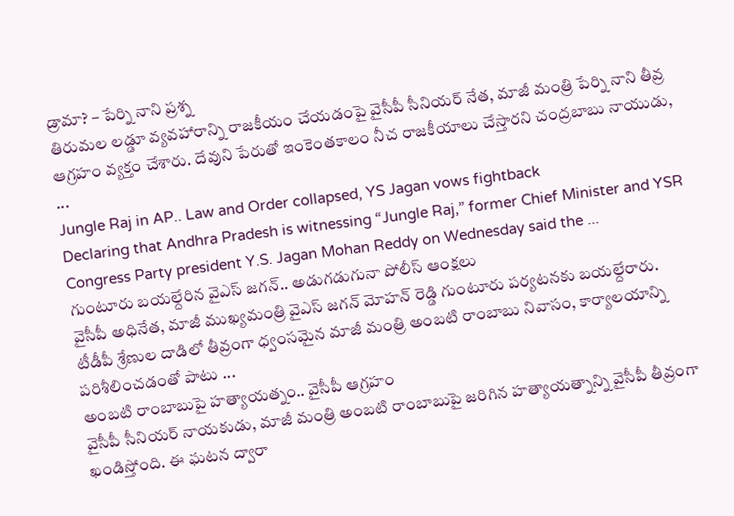డ్రామా? – పేర్ని నాని ప్రశ్న
తిరుమల లడ్డూ వ్యవహారాన్ని రాజకీయం చేయడంపై వైసీపీ సీనియర్ నేత, మాజీ మంత్రి పేర్ని నాని తీవ్ర ఆగ్రహం వ్యక్తం చేశారు. దేవుని పేరుతో ఇంకెంతకాలం నీచ రాజకీయాలు చేస్తారని చంద్రబాబు నాయుడు, ...
Jungle Raj in AP.. Law and Order collapsed, YS Jagan vows fightback
Declaring that Andhra Pradesh is witnessing “Jungle Raj,” former Chief Minister and YSR Congress Party president Y.S. Jagan Mohan Reddy on Wednesday said the ...
గుంటూరు బయల్దేరిన వైఎస్ జగన్.. అడుగడుగునా పోలీస్ ఆంక్షలు
వైసీపీ అధినేత, మాజీ ముఖ్యమంత్రి వైఎస్ జగన్ మోహన్ రెడ్డి గుంటూరు పర్యటనకు బయల్దేరారు. టీడీపీ శ్రేణుల దాడిలో తీవ్రంగా ధ్వంసమైన మాజీ మంత్రి అంబటి రాంబాబు నివాసం, కార్యాలయాన్ని పరిశీలించడంతో పాటు ...
అంబటి రాంబాబుపై హత్యాయత్నం.. వైసీపీ ఆగ్రహం
వైసీపీ సీనియర్ నాయకుడు, మాజీ మంత్రి అంబటి రాంబాబుపై జరిగిన హత్యాయత్నాన్ని వైసీపీ తీవ్రంగా ఖండిస్తోంది. ఈ ఘటన ద్వారా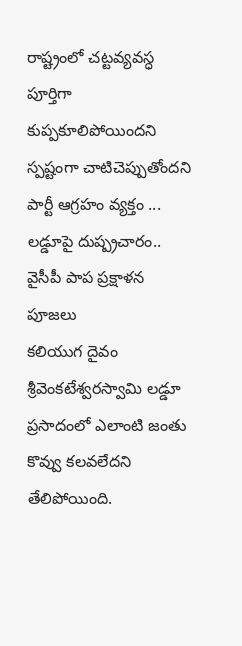రాష్ట్రంలో చట్టవ్యవస్ధ పూర్తిగా కుప్పకూలిపోయిందని స్పష్టంగా చాటిచెప్పుతోందని పార్టీ ఆగ్రహం వ్యక్తం ...
లడ్డూపై దుష్ప్రచారం.. వైసీపీ పాప ప్రక్షాళన పూజలు
కలియుగ దైవం శ్రీవెంకటేశ్వరస్వామి లడ్డూ ప్రసాదంలో ఎలాంటి జంతు కొవ్వు కలవలేదని తేలిపోయింది.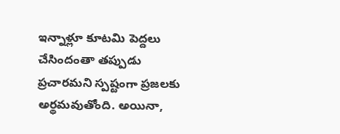ఇన్నాళ్లూ కూటమి పెద్దలు చేసిందంతా తప్పుడు ప్రచారమని స్పష్టంగా ప్రజలకు అర్థమవుతోంది. అయినా,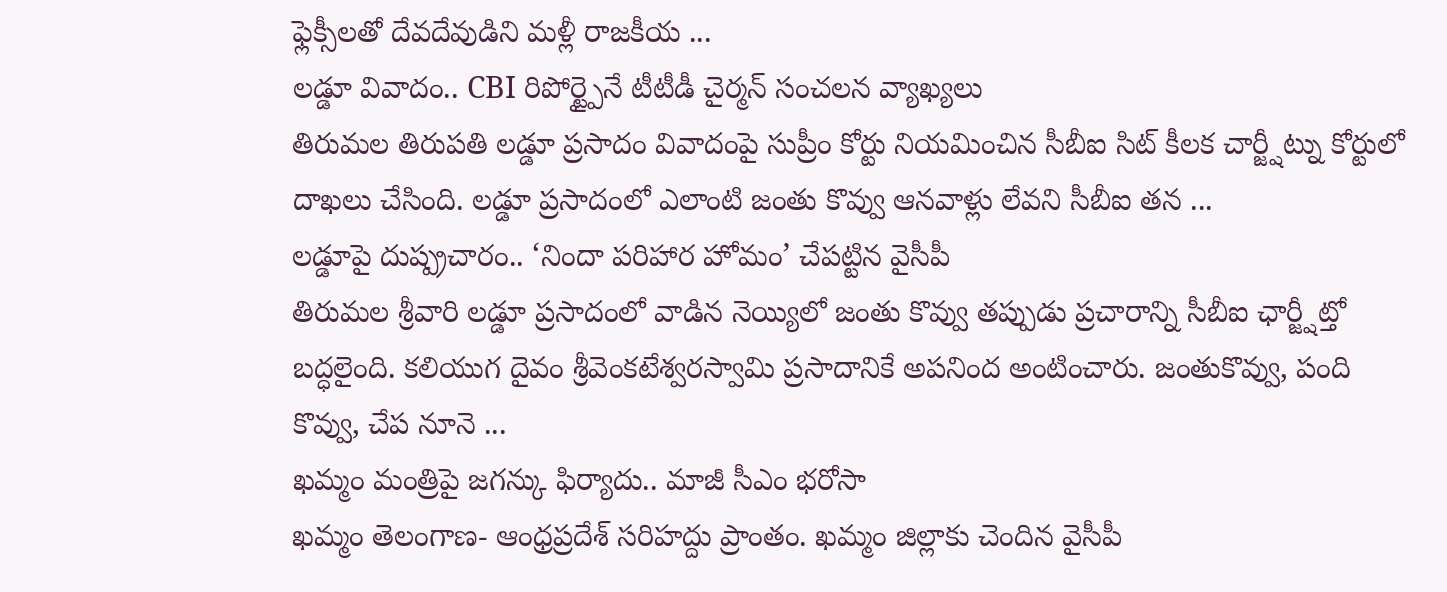ఫ్లెక్సీలతో దేవదేవుడిని మళ్లీ రాజకీయ ...
లడ్డూ వివాదం.. CBI రిపోర్ట్పైనే టీటీడీ చైర్మన్ సంచలన వ్యాఖ్యలు
తిరుమల తిరుపతి లడ్డూ ప్రసాదం వివాదంపై సుప్రీం కోర్టు నియమించిన సీబీఐ సిట్ కీలక చార్జ్షీట్ను కోర్టులో దాఖలు చేసింది. లడ్డూ ప్రసాదంలో ఎలాంటి జంతు కొవ్వు ఆనవాళ్లు లేవని సీబీఐ తన ...
లడ్డూపై దుష్ప్రచారం.. ‘నిందా పరిహార హోమం’ చేపట్టిన వైసీపీ
తిరుమల శ్రీవారి లడ్డూ ప్రసాదంలో వాడిన నెయ్యిలో జంతు కొవ్వు తప్పుడు ప్రచారాన్ని సీబీఐ ఛార్జ్షీట్తో బద్ధలైంది. కలియుగ దైవం శ్రీవెంకటేశ్వరస్వామి ప్రసాదానికే అపనింద అంటించారు. జంతుకొవ్వు, పంది కొవ్వు, చేప నూనె ...
ఖమ్మం మంత్రిపై జగన్కు ఫిర్యాదు.. మాజీ సీఎం భరోసా
ఖమ్మం తెలంగాణ- ఆంధ్రప్రదేశ్ సరిహద్దు ప్రాంతం. ఖమ్మం జిల్లాకు చెందిన వైసీపీ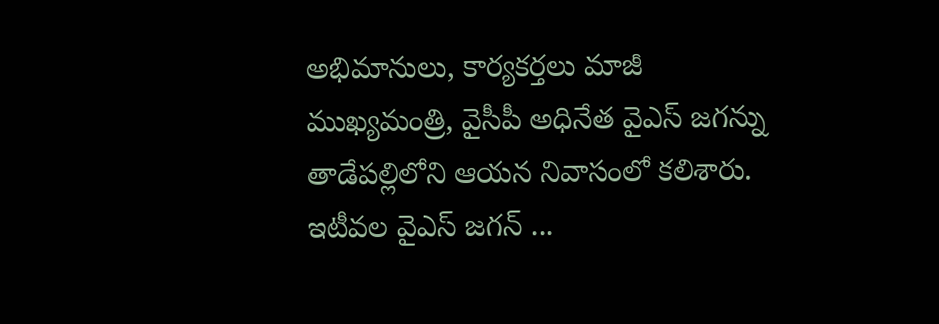అభిమానులు, కార్యకర్తలు మాజీ ముఖ్యమంత్రి, వైసీపీ అధినేత వైఎస్ జగన్ను తాడేపల్లిలోని ఆయన నివాసంలో కలిశారు. ఇటీవల వైఎస్ జగన్ ...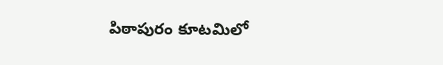పిఠాపురం కూటమిలో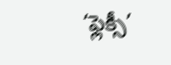‘ఫ్లెక్సీ’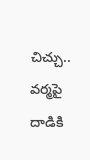చిచ్చు.. వర్మపై దాడికి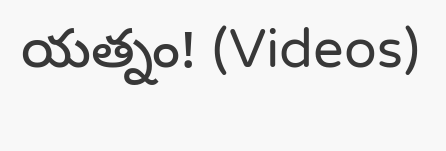యత్నం! (Videos)